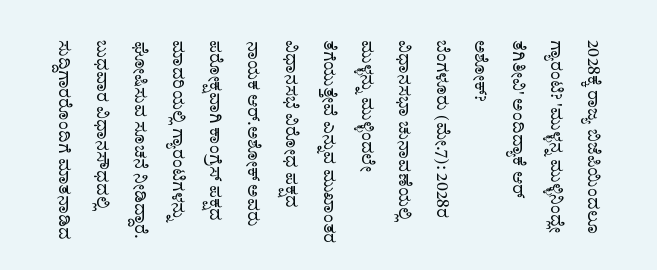2028ಕ್ಕೆ ರಾಜ್ಯ ಬಿಜೆಪಿಯಿಂದಲೂ ಗ್ಯಾರಂಟಿ? 'ಮುಳ್ಳನ್ನ ಮುಳ್ಳಿನಿಂದ್ಲೇ ತೆಗಿತೀವಿ' ಅಂದಿದ್ಯಾಕೆ ಆರ್ ಅಶೋಕ್?
ಬೆಂಗಳೂರು (ಮೇ.7): 2028ರ ವಿಧಾನಸಭಾ ಚುನಾವಣೆಯಲ್ಲಿ ಮುಳ್ಳನ್ನು ಮುಳ್ಳಿಂದಲೇ ತೆಗೆಯುತ್ತೇವೆ ಎನ್ನುವ ಮುಖಾಂತರ ವಿಧಾನಸಭೆ ವಿರೋಧ ಪಕ್ಷದ ನಾಯಕ ಆರ್.ಅಶೋಕ್ ಅವರು ಪರೋಕ್ಷವಾಗಿ ಕಾಂಗ್ರೆಸ್ ಪಕ್ಷದ ಮಾದರಿಯಲ್ಲಿ ಗ್ಯಾರಂಟಿಗಳನ್ನು ಘೋಷಿಸುವ ಸೂಚನೆ ನೀಡಿದ್ದಾರೆ. ಬುಧವಾರ ವಿಧಾನಸೌಧದಲ್ಲಿ ಸುದ್ದಿಗಾರರೊಂದಿಗೆ ಮಾತನಾಡಿದ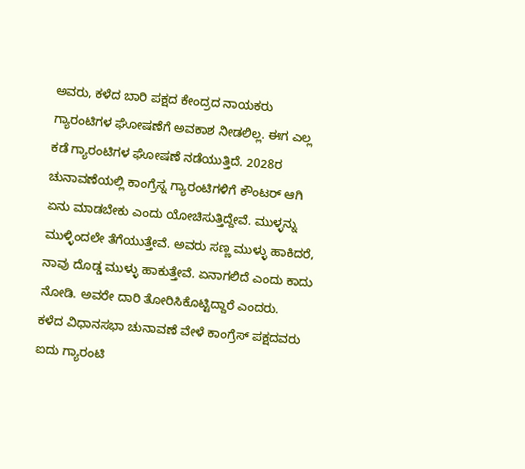ಅವರು, ಕಳೆದ ಬಾರಿ ಪಕ್ಷದ ಕೇಂದ್ರದ ನಾಯಕರು ಗ್ಯಾರಂಟಿಗಳ ಘೋಷಣೆಗೆ ಅವಕಾಶ ನೀಡಲಿಲ್ಲ. ಈಗ ಎಲ್ಲ ಕಡೆ ಗ್ಯಾರಂಟಿಗಳ ಘೋಷಣೆ ನಡೆಯುತ್ತಿದೆ. 2028ರ ಚುನಾವಣೆಯಲ್ಲಿ ಕಾಂಗ್ರೆಸ್ನ ಗ್ಯಾರಂಟಿಗಳಿಗೆ ಕೌಂಟರ್ ಆಗಿ ಏನು ಮಾಡಬೇಕು ಎಂದು ಯೋಚಿಸುತ್ತಿದ್ದೇವೆ. ಮುಳ್ಳನ್ನು ಮುಳ್ಳಿಂದಲೇ ತೆಗೆಯುತ್ತೇವೆ. ಅವರು ಸಣ್ಣ ಮುಳ್ಳು ಹಾಕಿದರೆ, ನಾವು ದೊಡ್ಡ ಮುಳ್ಳು ಹಾಕುತ್ತೇವೆ. ಏನಾಗಲಿದೆ ಎಂದು ಕಾದು ನೋಡಿ. ಅವರೇ ದಾರಿ ತೋರಿಸಿಕೊಟ್ಟಿದ್ದಾರೆ ಎಂದರು.
ಕಳೆದ ವಿಧಾನಸಭಾ ಚುನಾವಣೆ ವೇಳೆ ಕಾಂಗ್ರೆಸ್ ಪಕ್ಷದವರು ಐದು ಗ್ಯಾರಂಟಿ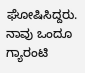ಘೋಷಿಸಿದ್ದರು. ನಾವು ಒಂದೂ ಗ್ಯಾರಂಟಿ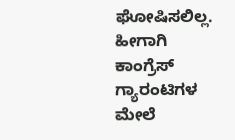ಘೋಷಿಸಲಿಲ್ಲ. ಹೀಗಾಗಿ ಕಾಂಗ್ರೆಸ್ ಗ್ಯಾರಂಟಿಗಳ ಮೇಲೆ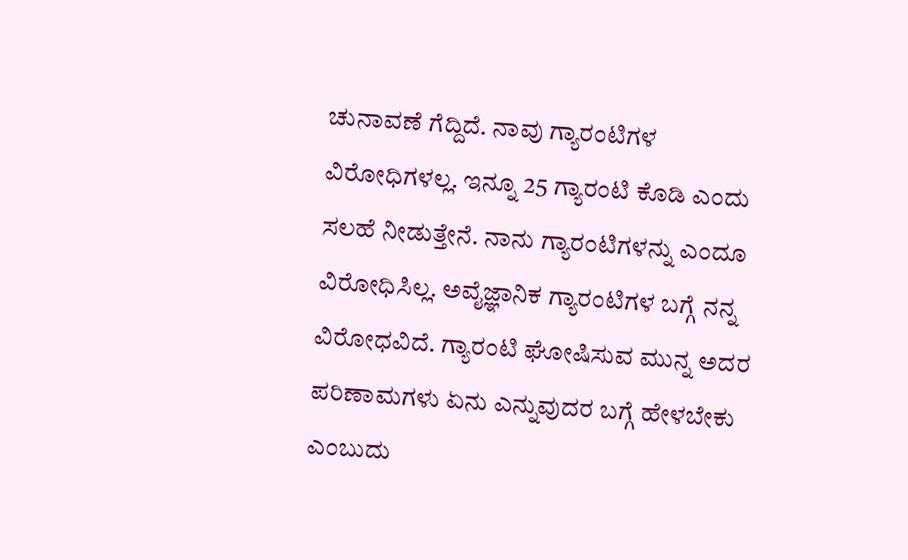ಚುನಾವಣೆ ಗೆದ್ದಿದೆ. ನಾವು ಗ್ಯಾರಂಟಿಗಳ ವಿರೋಧಿಗಳಲ್ಲ. ಇನ್ನೂ 25 ಗ್ಯಾರಂಟಿ ಕೊಡಿ ಎಂದು ಸಲಹೆ ನೀಡುತ್ತೇನೆ. ನಾನು ಗ್ಯಾರಂಟಿಗಳನ್ನು ಎಂದೂ ವಿರೋಧಿಸಿಲ್ಲ. ಅವೈಜ್ಞಾನಿಕ ಗ್ಯಾರಂಟಿಗಳ ಬಗ್ಗೆ ನನ್ನ ವಿರೋಧವಿದೆ. ಗ್ಯಾರಂಟಿ ಘೋಷಿಸುವ ಮುನ್ನ ಅದರ ಪರಿಣಾಮಗಳು ಏನು ಎನ್ನುವುದರ ಬಗ್ಗೆ ಹೇಳಬೇಕು ಎಂಬುದು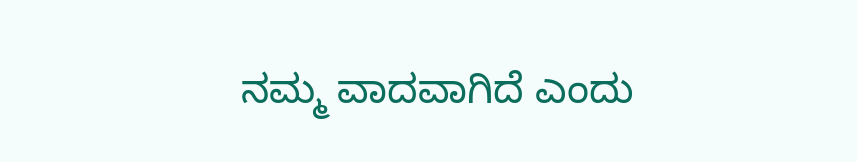ನಮ್ಮ ವಾದವಾಗಿದೆ ಎಂದು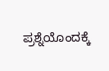ಪ್ರಶ್ನೆಯೊಂದಕ್ಕೆ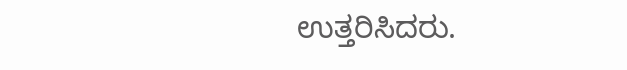ಉತ್ತರಿಸಿದರು.